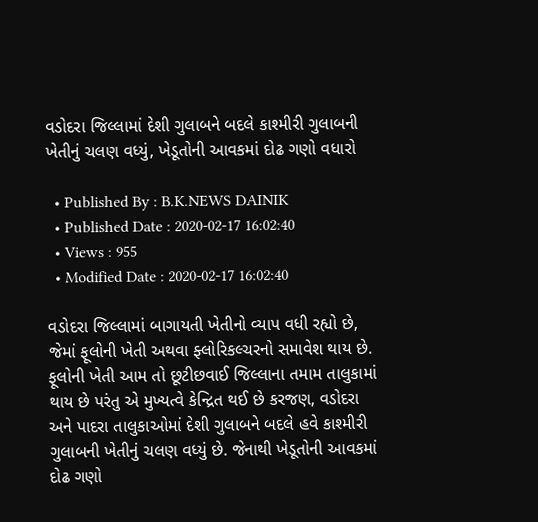વડોદરા જિલ્લામાં દેશી ગુલાબને બદલે કાશ્મીરી ગુલાબની ખેતીનું ચલણ વધ્યું, ખેડૂતોની આવકમાં દોઢ ગણો વધારો

  • Published By : B.K.NEWS DAINIK
  • Published Date : 2020-02-17 16:02:40
  • Views : 955
  • Modified Date : 2020-02-17 16:02:40

વડોદરા જિલ્લામાં બાગાયતી ખેતીનો વ્યાપ વધી રહ્યો છે, જેમાં ફૂલોની ખેતી અથવા ફ્લોરિકલ્ચરનો સમાવેશ થાય છે. ફૂલોની ખેતી આમ તો છૂટીછવાઈ જિલ્લાના તમામ તાલુકામાં થાય છે પરંતુ એ મુખ્યત્વે કેન્દ્રિત થઈ છે કરજણ, વડોદરા અને પાદરા તાલુકાઓમાં દેશી ગુલાબને બદલે હવે કાશ્મીરી ગુલાબની ખેતીનું ચલણ વધ્યું છે. જેનાથી ખેડૂતોની આવકમાં દોઢ ગણો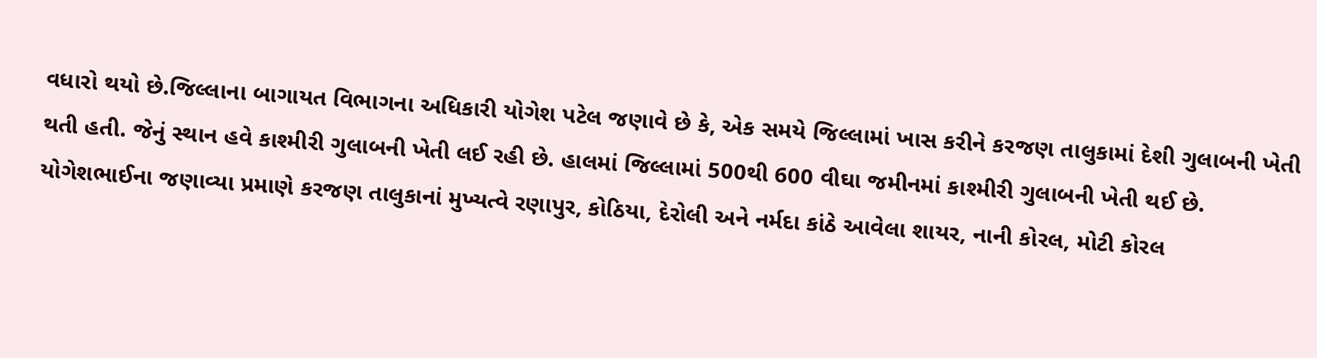વધારો થયો છે.જિલ્લાના બાગાયત વિભાગના અધિકારી યોગેશ પટેલ જણાવે છે કે, એક સમયે જિલ્લામાં ખાસ કરીને કરજણ તાલુકામાં દેશી ગુલાબની ખેતી થતી હતી. જેનું સ્થાન હવે કાશ્મીરી ગુલાબની ખેતી લઈ રહી છે. હાલમાં જિલ્લામાં 500થી 600 વીઘા જમીનમાં કાશ્મીરી ગુલાબની ખેતી થઈ છે. યોગેશભાઈના જણાવ્યા પ્રમાણે કરજણ તાલુકાનાં મુખ્યત્વે રણાપુર, કોઠિયા, દેરોલી અને નર્મદા કાંઠે આવેલા શાયર, નાની કોરલ, મોટી કોરલ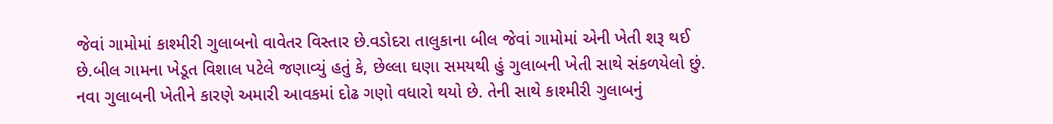જેવાં ગામોમાં કાશ્મીરી ગુલાબનો વાવેતર વિસ્તાર છે.વડોદરા તાલુકાના બીલ જેવાં ગામોમાં એની ખેતી શરૂ થઈ છે.બીલ ગામના ખેડૂત વિશાલ પટેલે જણાવ્યું હતું કે, છેલ્લા ઘણા સમયથી હું ગુલાબની ખેતી સાથે સંકળયેલો છું. નવા ગુલાબની ખેતીને કારણે અમારી આવકમાં દોઢ ગણો વધારો થયો છે. તેની સાથે કાશ્મીરી ગુલાબનું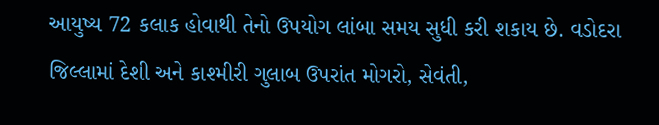આયુષ્ય 72 કલાક હોવાથી તેનો ઉપયોગ લાંબા સમય સુધી કરી શકાય છે. વડોદરા જિલ્લામાં દેશી અને કાશ્મીરી ગુલાબ ઉપરાંત મોગરો, સેવંતી,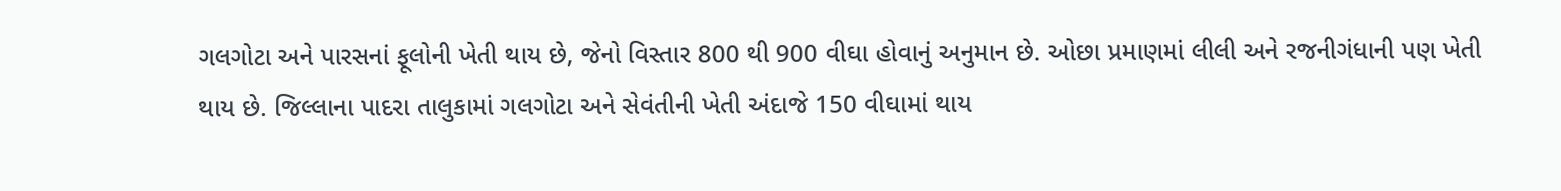ગલગોટા અને પારસનાં ફૂલોની ખેતી થાય છે, જેનો વિસ્તાર 800 થી 900 વીઘા હોવાનું અનુમાન છે. ઓછા પ્રમાણમાં લીલી અને રજનીગંધાની પણ ખેતી થાય છે. જિલ્લાના પાદરા તાલુકામાં ગલગોટા અને સેવંતીની ખેતી અંદાજે 150 વીઘામાં થાય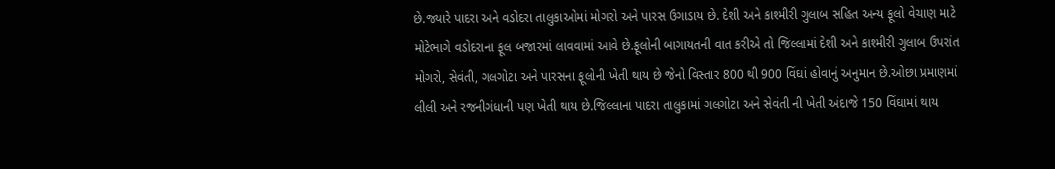છે.જ્યારે પાદરા અને વડોદરા તાલુકાઓમાં મોગરો અને પારસ ઉગાડાય છે. દેશી અને કાશ્મીરી ગુલાબ સહિત અન્ય ફૂલો વેચાણ માટે મોટેભાગે વડોદરાના ફૂલ બજારમાં લાવવામાં આવે છે.ફૂલોની બાગાયતની વાત કરીએ તો જિલ્લામાં દેશી અને કાશ્મીરી ગુલાબ ઉપરાંત મોગરો, સેવંતી, ગલગોટા અને પારસના ફૂલોની ખેતી થાય છે જેનો વિસ્તાર 800 થી 900 વિંઘાં હોવાનું અનુમાન છે.ઓછા પ્રમાણમાં લીલી અને રજનીગંધાની પણ ખેતી થાય છે.જિલ્લાના પાદરા તાલુકામાં ગલગોટા અને સેવંતી ની ખેતી અંદાજે 150 વિંઘામાં થાય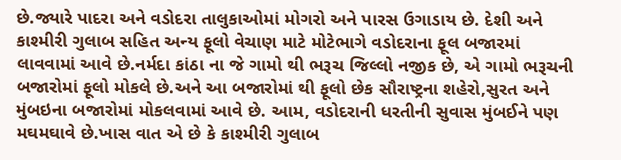છે.જ્યારે પાદરા અને વડોદરા તાલુકાઓમાં મોગરો અને પારસ ઉગાડાય છે. દેશી અને કાશ્મીરી ગુલાબ સહિત અન્ય ફૂલો વેચાણ માટે મોટેભાગે વડોદરાના ફૂલ બજારમાં લાવવામાં આવે છે.નર્મદા કાંઠા ના જે ગામો થી ભરૂચ જિલ્લો નજીક છે, એ ગામો ભરૂચની બજારોમાં ફૂલો મોકલે છે.અને આ બજારોમાં થી ફૂલો છેક સૌરાષ્ટ્રના શહેરો,સુરત અને મુંબઇના બજારોમાં મોકલવામાં આવે છે. આમ, વડોદરાની ધરતીની સુવાસ મુંબઈને પણ મઘમઘાવે છે.ખાસ વાત એ છે કે કાશ્મીરી ગુલાબ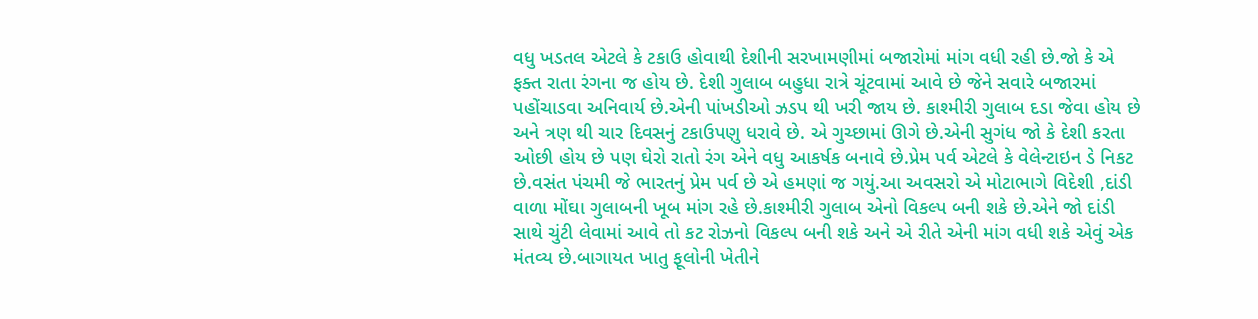વધુ ખડતલ એટલે કે ટકાઉ હોવાથી દેશીની સરખામણીમાં બજારોમાં માંગ વધી રહી છે.જો કે એ ફક્ત રાતા રંગના જ હોય છે. દેશી ગુલાબ બહુધા રાત્રે ચૂંટવામાં આવે છે જેને સવારે બજારમાં પહોંચાડવા અનિવાર્ય છે.એની પાંખડીઓ ઝડપ થી ખરી જાય છે. કાશ્મીરી ગુલાબ દડા જેવા હોય છે અને ત્રણ થી ચાર દિવસનું ટકાઉપણુ ધરાવે છે. એ ગુચ્છામાં ઊગે છે.એની સુગંધ જો કે દેશી કરતા ઓછી હોય છે પણ ઘેરો રાતો રંગ એને વધુ આકર્ષક બનાવે છે.પ્રેમ પર્વ એટલે કે વેલેન્ટાઇન ડે નિકટ છે.વસંત પંચમી જે ભારતનું પ્રેમ પર્વ છે એ હમણાં જ ગયું.આ અવસરો એ મોટાભાગે વિદેશી ,દાંડી વાળા મોંઘા ગુલાબની ખૂબ માંગ રહે છે.કાશ્મીરી ગુલાબ એનો વિકલ્પ બની શકે છે.એને જો દાંડી સાથે ચુંટી લેવામાં આવે તો કટ રોઝનો વિકલ્પ બની શકે અને એ રીતે એની માંગ વધી શકે એવું એક મંતવ્ય છે.બાગાયત ખાતુ ફૂલોની ખેતીને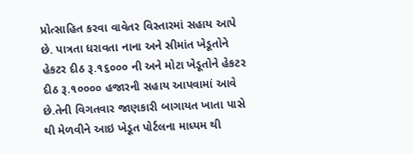પ્રોત્સાહિત કરવા વાવેતર વિસ્તારમાં સહાય આપે છે. પાત્રતા ધરાવતા નાના અને સીમાંત ખેડૂતોને હેકટર દીઠ રૂ.૧૬૦૦૦ ની અને મોટા ખેડૂતોને હેકટર દીઠ રૂ.૧૦૦૦૦ હજારની સહાય આપવામાં આવે છે.તેની વિગતવાર જાણકારી બાગાયત ખાતા પાસે થી મેળવીને આઇ ખેડૂત પોર્ટલના માધ્યમ થી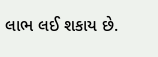લાભ લઈ શકાય છે.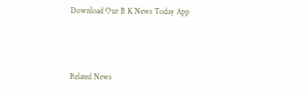Download Our B K News Today App



Related News